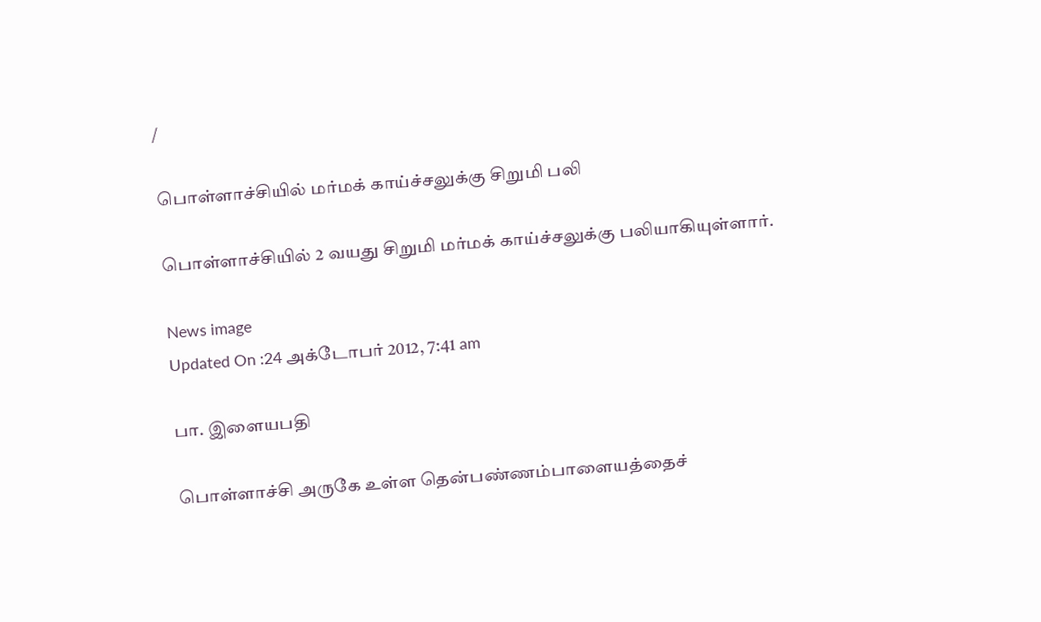/

பொள்ளாச்சியில் மர்மக் காய்ச்சலுக்கு சிறுமி பலி

பொள்ளாச்சியில் 2 வயது சிறுமி மர்மக் காய்ச்சலுக்கு பலியாகியுள்ளார்.

News image
Updated On :24 அக்டோபர் 2012, 7:41 am

பா. இளையபதி

பொள்ளாச்சி அருகே உள்ள தென்பண்ணம்பாளையத்தைச்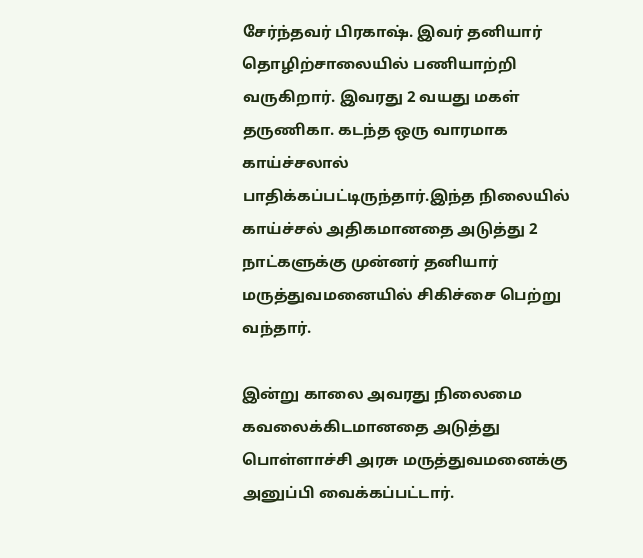சேர்ந்தவர் பிரகாஷ். இவர் தனியார் தொழிற்சாலையில் பணியாற்றி வருகிறார். இவரது 2 வயது மகள் தருணிகா. கடந்த ஒரு வாரமாக காய்ச்சலால் பாதிக்கப்பட்டிருந்தார்.இந்த நிலையில் காய்ச்சல் அதிகமானதை அடுத்து 2 நாட்களுக்கு முன்னர் தனியார் மருத்துவமனையில் சிகிச்சை பெற்று வந்தார்.

இன்று காலை அவரது நிலைமை கவலைக்கிடமானதை அடுத்து பொள்ளாச்சி அரசு மருத்துவமனைக்கு அனுப்பி வைக்கப்பட்டார்.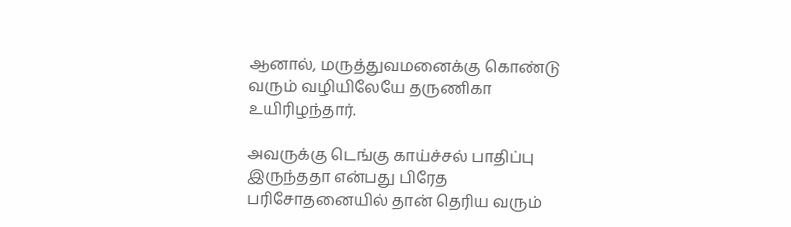ஆனால், மருத்துவமனைக்கு கொண்டு வரும் வழியிலேயே தருணிகா உயிரிழந்தார்.

அவருக்கு டெங்கு காய்ச்சல் பாதிப்பு இருந்ததா என்பது பிரேத பரிசோதனையில் தான் தெரிய வரும்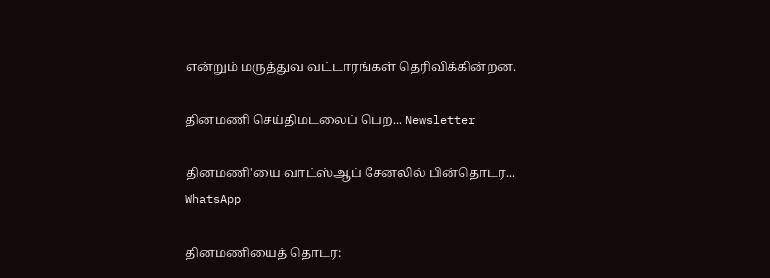என்றும் மருத்துவ வட்டாரங்கள் தெரிவிக்கின்றன.

தினமணி செய்திமடலைப் பெற... Newsletter

தினமணி'யை வாட்ஸ்ஆப் சேனலில் பின்தொடர... WhatsApp

தினமணியைத் தொடர: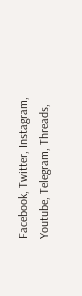Facebook, Twitter, Instagram, Youtube, Telegram, Threads,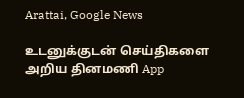Arattai, Google News

உடனுக்குடன் செய்திகளை அறிய தினமணி App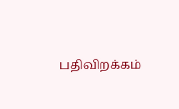பதிவிறக்கம்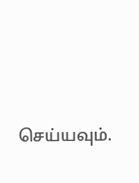செய்யவும்.